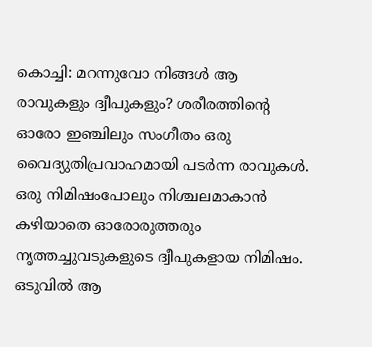കൊച്ചി: മറന്നുവോ നിങ്ങൾ ആ രാവുകളും ദ്വീപുകളും? ശരീരത്തിന്റെ ഓരോ ഇഞ്ചിലും സംഗീതം ഒരു വൈദ്യുതിപ്രവാഹമായി പടർന്ന രാവുകൾ. ഒരു നിമിഷംപോലും നിശ്ചലമാകാൻ കഴിയാതെ ഓരോരുത്തരും നൃത്തച്ചുവടുകളുടെ ദ്വീപുകളായ നിമിഷം. ഒടുവിൽ ആ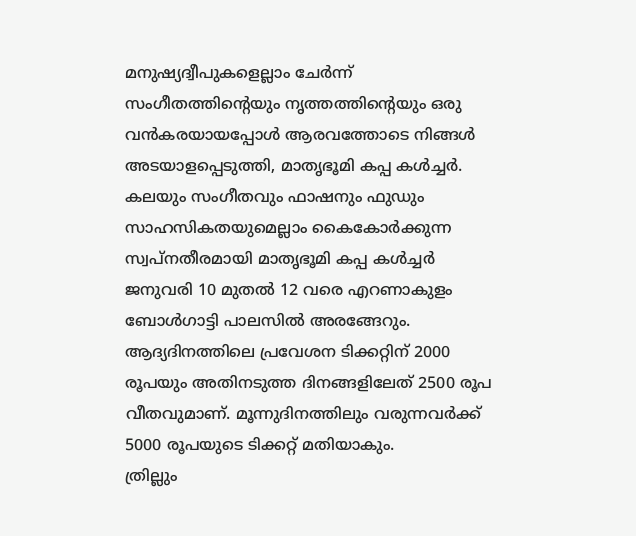മനുഷ്യദ്വീപുകളെല്ലാം ചേർന്ന് സംഗീതത്തിന്റെയും നൃത്തത്തിന്റെയും ഒരു വൻകരയായപ്പോൾ ആരവത്തോടെ നിങ്ങൾ അടയാളപ്പെടുത്തി, മാതൃഭൂമി കപ്പ കൾച്ചർ.
കലയും സംഗീതവും ഫാഷനും ഫുഡും സാഹസികതയുമെല്ലാം കൈകോർക്കുന്ന സ്വപ്നതീരമായി മാതൃഭൂമി കപ്പ കൾച്ചർ ജനുവരി 10 മുതൽ 12 വരെ എറണാകുളം ബോൾഗാട്ടി പാലസിൽ അരങ്ങേറും. ആദ്യദിനത്തിലെ പ്രവേശന ടിക്കറ്റിന് 2000 രൂപയും അതിനടുത്ത ദിനങ്ങളിലേത് 2500 രൂപ വീതവുമാണ്. മൂന്നുദിനത്തിലും വരുന്നവർക്ക് 5000 രൂപയുടെ ടിക്കറ്റ് മതിയാകും.
ത്രില്ലും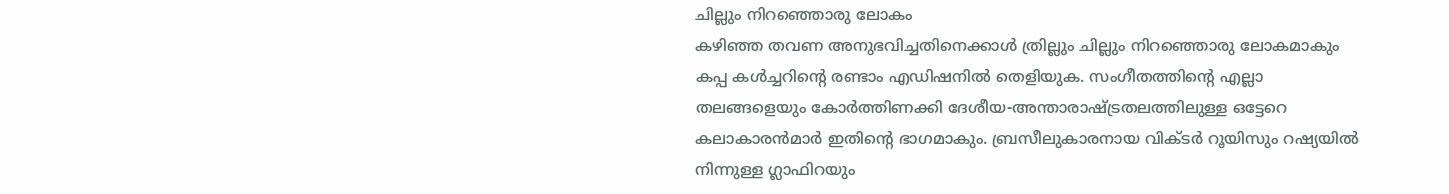ചില്ലും നിറഞ്ഞൊരു ലോകം
കഴിഞ്ഞ തവണ അനുഭവിച്ചതിനെക്കാൾ ത്രില്ലും ചില്ലും നിറഞ്ഞൊരു ലോകമാകും കപ്പ കൾച്ചറിന്റെ രണ്ടാം എഡിഷനിൽ തെളിയുക. സംഗീതത്തിന്റെ എല്ലാ തലങ്ങളെയും കോർത്തിണക്കി ദേശീയ-അന്താരാഷ്ട്രതലത്തിലുള്ള ഒട്ടേറെ കലാകാരൻമാർ ഇതിന്റെ ഭാഗമാകും. ബ്രസീലുകാരനായ വിക്ടർ റൂയിസും റഷ്യയിൽ നിന്നുള്ള ഗ്ലാഫിറയും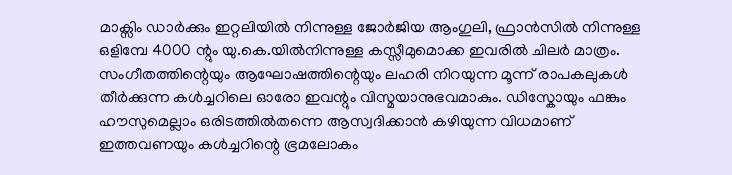മാക്സിം ഡാർക്കും ഇറ്റലിയിൽ നിന്നുള്ള ജോർജിയ ആംഗുലി, ഫ്രാൻസിൽ നിന്നുള്ള ഒളിമ്പേ 4000 ന്റും യു.കെ.യിൽനിന്നുള്ള കസ്സീമുമൊക്ക ഇവരിൽ ചിലർ മാത്രം.
സംഗീതത്തിന്റെയും ആഘോഷത്തിന്റെയും ലഹരി നിറയുന്ന മൂന്ന് രാപകലുകൾ തീർക്കുന്ന കൾച്ചറിലെ ഓരോ ഇവന്റും വിസ്മയാനുഭവമാകും. ഡിസ്കോയും ഫങ്കും ഹൗസുമെല്ലാം ഒരിടത്തിൽതന്നെ ആസ്വദിക്കാൻ കഴിയുന്ന വിധമാണ് ഇത്തവണയും കൾച്ചറിന്റെ ഭ്രമലോകം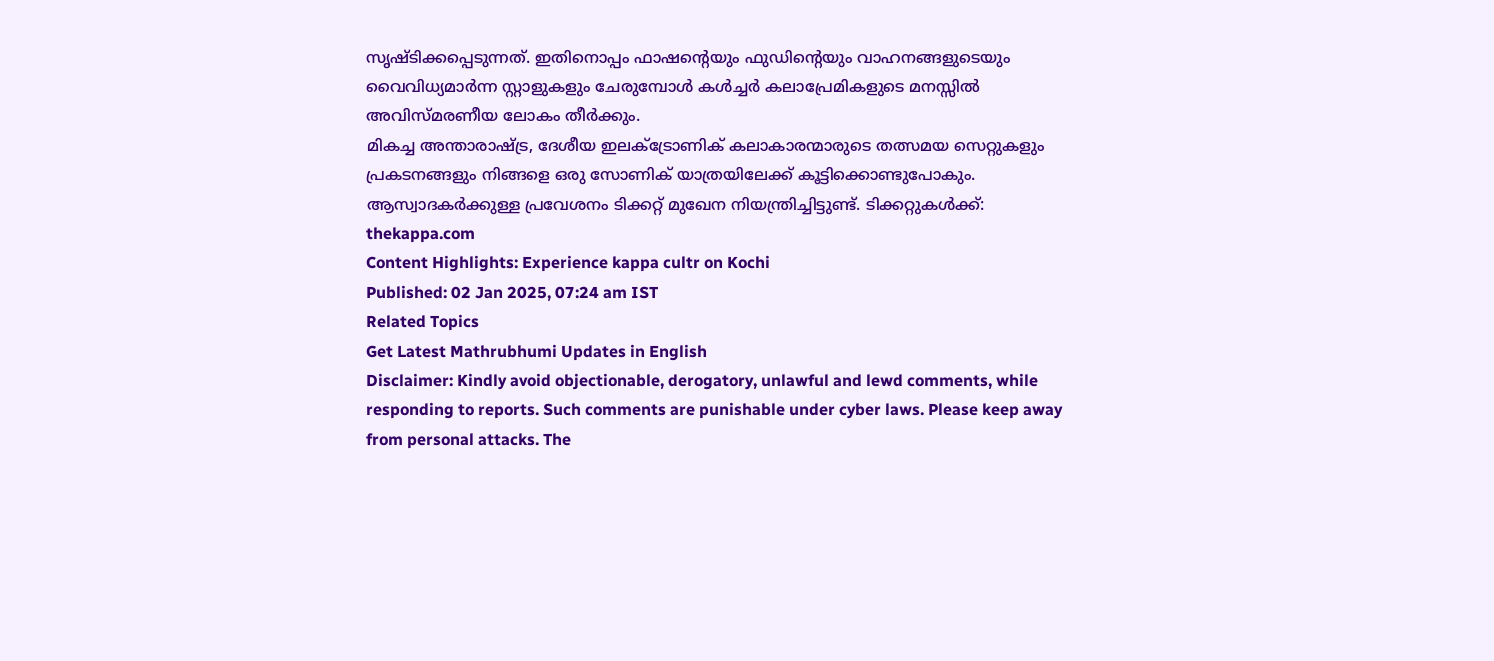സൃഷ്ടിക്കപ്പെടുന്നത്. ഇതിനൊപ്പം ഫാഷന്റെയും ഫുഡിന്റെയും വാഹനങ്ങളുടെയും വൈവിധ്യമാർന്ന സ്റ്റാളുകളും ചേരുമ്പോൾ കൾച്ചർ കലാപ്രേമികളുടെ മനസ്സിൽ അവിസ്മരണീയ ലോകം തീർക്കും.
മികച്ച അന്താരാഷ്ട്ര, ദേശീയ ഇലക്ട്രോണിക് കലാകാരന്മാരുടെ തത്സമയ സെറ്റുകളും പ്രകടനങ്ങളും നിങ്ങളെ ഒരു സോണിക് യാത്രയിലേക്ക് കൂട്ടിക്കൊണ്ടുപോകും. ആസ്വാദകർക്കുള്ള പ്രവേശനം ടിക്കറ്റ് മുഖേന നിയന്ത്രിച്ചിട്ടുണ്ട്. ടിക്കറ്റുകൾക്ക്: thekappa.com
Content Highlights: Experience kappa cultr on Kochi
Published: 02 Jan 2025, 07:24 am IST
Related Topics
Get Latest Mathrubhumi Updates in English
Disclaimer: Kindly avoid objectionable, derogatory, unlawful and lewd comments, while responding to reports. Such comments are punishable under cyber laws. Please keep away from personal attacks. The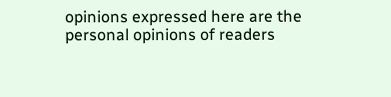opinions expressed here are the personal opinions of readers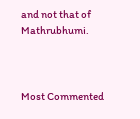and not that of Mathrubhumi.



Most Commented